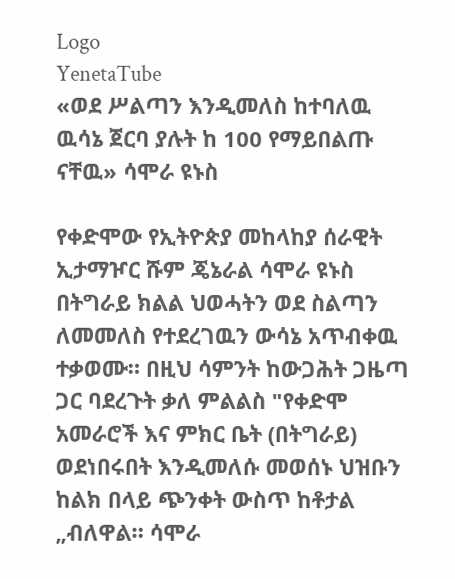Logo
YenetaTube
«ወደ ሥልጣን እንዲመለስ ከተባለዉ ዉሳኔ ጀርባ ያሉት ከ 100 የማይበልጡ ናቸዉ» ሳሞራ ዩኑስ

የቀድሞው የኢትዮጵያ መከላከያ ሰራዊት ኢታማዦር ሹም ጄኔራል ሳሞራ ዩኑስ በትግራይ ክልል ህወሓትን ወደ ስልጣን ለመመለስ የተደረገዉን ውሳኔ አጥብቀዉ ተቃወሙ። በዚህ ሳምንት ከውጋሕት ጋዜጣ ጋር ባደረጉት ቃለ ምልልስ "የቀድሞ አመራሮች እና ምክር ቤት (በትግራይ) ወደነበሩበት እንዲመለሱ መወሰኑ ህዝቡን ከልክ በላይ ጭንቀት ውስጥ ከቶታል „ብለዋል። ሳሞራ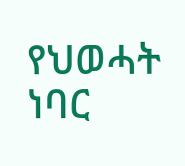የህወሓት ነባር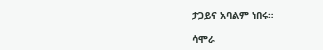ታጋይና አባልም ነበሩ።

ሳሞራ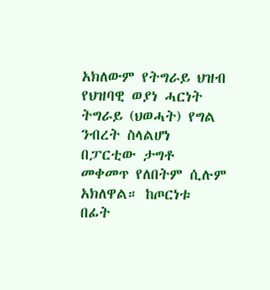አክለውም የትግራይ ህዝብ የህዝባዊ ወያነ ሓርነት ትግራይ (ህወሓት) የግል ንብረት ስላልሆነ በፓርቲው ታግቶ መቀመጥ የለበትም ሲሉም አክለዋል። ከጦርነቱ በፊት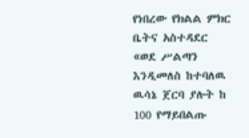የነበረው የክልል ምክር ቤትና አስተዳደር «ወደ ሥልጣን እንዲመለስ ከተባለዉ ዉሳኔ ጀርባ ያሉት ከ 100 የማይበልጡ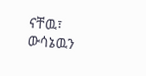ናቸዉ፣ ውሳኔዉን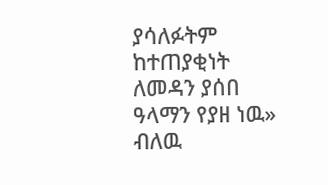ያሳለፉትም ከተጠያቂነት ለመዳን ያሰበ ዓላማን የያዘ ነዉ» ብለዉ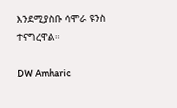እንደሚያስቡ ሳሞራ ዩንስ ተናግረዋል።

DW Amharic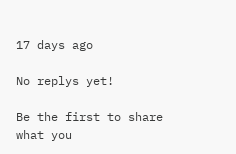17 days ago

No replys yet!

Be the first to share what you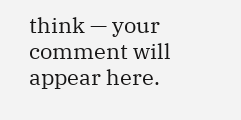think — your comment will appear here.